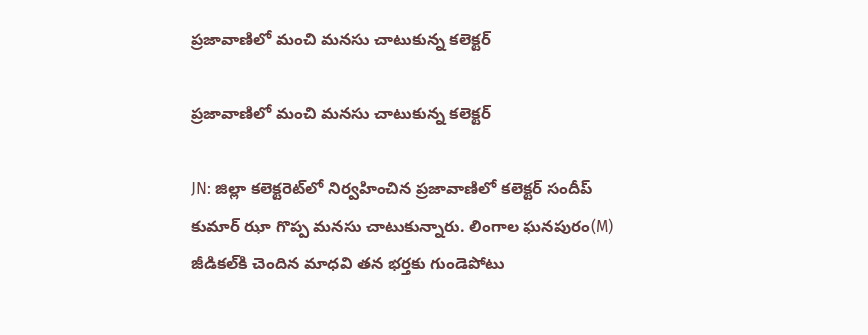ప్రజావాణిలో మంచి మనసు చాటుకున్న కలెక్టర్

ప్రజావాణిలో మంచి మనసు చాటుకున్న కలెక్టర్

JN: జిల్లా కలెక్టరెట్‌లో నిర్వహించిన ప్రజావాణిలో కలెక్టర్ సందీప్ కుమార్ ఝా గొప్ప మనసు చాటుకున్నారు. లింగాల ఘనపురం(M) జీడికల్‌కి చెందిన మాధవి తన భర్తకు గుండెపోటు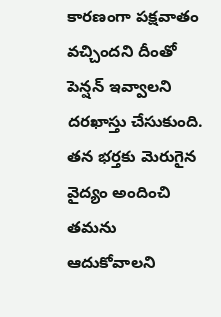కారణంగా పక్షవాతం వచ్చిందని దీంతో పెన్షన్ ఇవ్వాలని దరఖాస్తు చేసుకుంది. తన భర్తకు మెరుగైన వైద్యం అందించి తమను ఆదుకోవాలని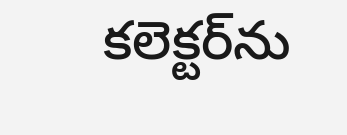కలెక్టర్‌ను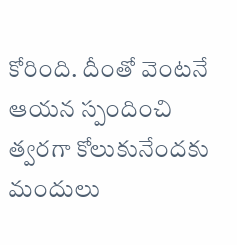కోరింది. దీంతో వెంటనే ఆయన స్పందించి త్వరగా కోలుకునేందకు మందులు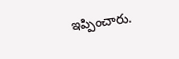ఇప్పించారు.